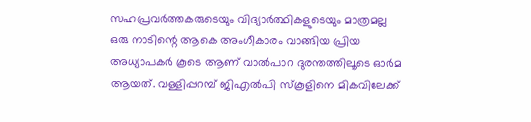സഹപ്രവർത്തകരുടെയും വിദ്യാർത്ഥികളുടെയും മാത്രമല്ല ഒരു നാടിന്റെ ആകെ അംഗീകാരം വാങ്ങിയ പ്രിയ അധ്യാപകർ കൂടെ ആണ് വാൽപാറ ദുരന്തത്തിലൂടെ ഓർമ ആയത്. വള്ളിപ്പറമ്പ് ജിഎൽപി സ്കൂളിനെ മികവിലേക്ക്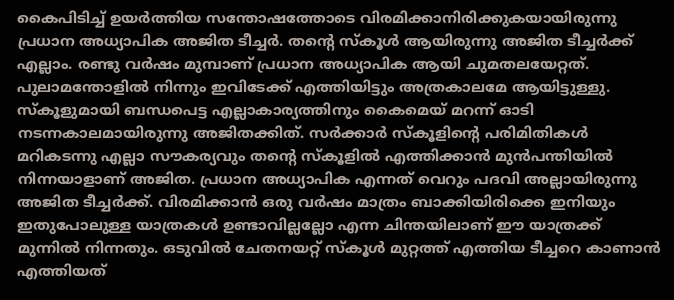കൈപിടിച്ച് ഉയർത്തിയ സന്തോഷത്തോടെ വിരമിക്കാനിരിക്കുകയായിരുന്നു പ്രധാന അധ്യാപിക അജിത ടീച്ചർ. തന്റെ സ്കൂൾ ആയിരുന്നു അജിത ടീച്ചർക്ക് എല്ലാം. രണ്ടു വർഷം മുമ്പാണ് പ്രധാന അധ്യാപിക ആയി ചുമതലയേറ്റത്. പുലാമന്തോളിൽ നിന്നും ഇവിടേക്ക് എത്തിയിട്ടും അത്രകാലമേ ആയിട്ടുള്ളു. സ്കൂളുമായി ബന്ധപെട്ട എല്ലാകാര്യത്തിനും കൈമെയ് മറന്ന് ഓടി നടന്നകാലമായിരുന്നു അജിതക്കിത്. സർക്കാർ സ്കൂളിന്റെ പരിമിതികൾ മറികടന്നു എല്ലാ സൗകര്യവും തന്റെ സ്കൂളിൽ എത്തിക്കാൻ മുൻപന്തിയിൽ നിന്നയാളാണ് അജിത. പ്രധാന അധ്യാപിക എന്നത് വെറും പദവി അല്ലായിരുന്നു അജിത ടീച്ചർക്ക്. വിരമിക്കാൻ ഒരു വർഷം മാത്രം ബാക്കിയിരിക്കെ ഇനിയും ഇതുപോലുള്ള യാത്രകൾ ഉണ്ടാവില്ലല്ലോ എന്ന ചിന്തയിലാണ് ഈ യാത്രക്ക് മുന്നിൽ നിന്നതും. ഒടുവിൽ ചേതനയറ്റ് സ്കൂൾ മുറ്റത്ത് എത്തിയ ടീച്ചറെ കാണാൻ എത്തിയത്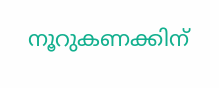നൂറുകണക്കിന്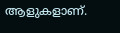ആളുകളാണ്.